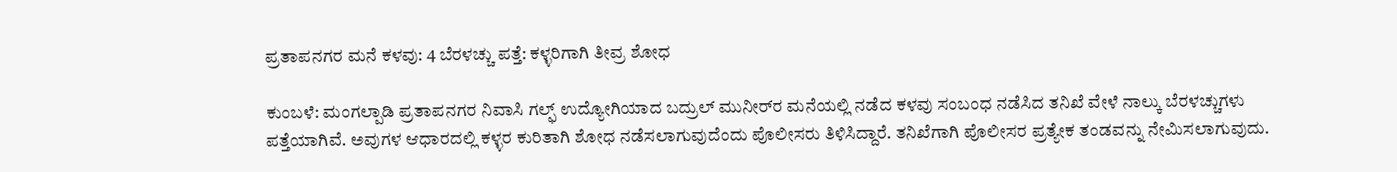ಪ್ರತಾಪನಗರ ಮನೆ ಕಳವು: 4 ಬೆರಳಚ್ಚು ಪತ್ತೆ: ಕಳ್ಳರಿಗಾಗಿ ತೀವ್ರ ಶೋಧ

ಕುಂಬಳೆ: ಮಂಗಲ್ಪಾಡಿ ಪ್ರತಾಪನಗರ ನಿವಾಸಿ ಗಲ್ಫ್ ಉದ್ಯೋಗಿಯಾದ ಬದ್ರುಲ್ ಮುನೀರ್‌ರ ಮನೆಯಲ್ಲಿ ನಡೆದ ಕಳವು ಸಂಬಂಧ ನಡೆಸಿದ ತನಿಖೆ ವೇಳೆ ನಾಲ್ಕು ಬೆರಳಚ್ಚುಗಳು ಪತ್ತೆಯಾಗಿವೆ. ಅವುಗಳ ಆಧಾರದಲ್ಲಿ ಕಳ್ಳರ ಕುರಿತಾಗಿ ಶೋಧ ನಡೆಸಲಾಗುವುದೆಂದು ಪೊಲೀಸರು ತಿಳಿಸಿದ್ದಾರೆ. ತನಿಖೆಗಾಗಿ ಪೊಲೀಸರ ಪ್ರತ್ಯೇಕ ತಂಡವನ್ನು ನೇಮಿಸಲಾಗುವುದು.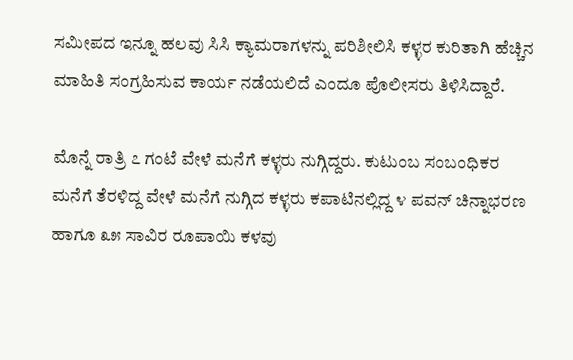ಸಮೀಪದ ಇನ್ನೂ ಹಲವು ಸಿಸಿ ಕ್ಯಾಮರಾಗಳನ್ನು ಪರಿಶೀಲಿಸಿ ಕಳ್ಳರ ಕುರಿತಾಗಿ ಹೆಚ್ಚಿನ ಮಾಹಿತಿ ಸಂಗ್ರಹಿಸುವ ಕಾರ್ಯ ನಡೆಯಲಿದೆ ಎಂದೂ ಪೊಲೀಸರು ತಿಳಿಸಿದ್ದಾರೆ.

ಮೊನ್ನೆ ರಾತ್ರಿ ೭ ಗಂಟೆ ವೇಳೆ ಮನೆಗೆ ಕಳ್ಳರು ನುಗ್ಗಿದ್ದರು. ಕುಟುಂಬ ಸಂಬಂಧಿಕರ ಮನೆಗೆ ತೆರಳಿದ್ದ ವೇಳೆ ಮನೆಗೆ ನುಗ್ಗಿದ ಕಳ್ಳರು ಕಪಾಟಿನಲ್ಲಿದ್ದ ೪ ಪವನ್ ಚಿನ್ನಾಭರಣ ಹಾಗೂ ೩೫ ಸಾವಿರ ರೂಪಾಯಿ ಕಳವು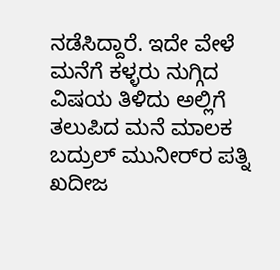ನಡೆಸಿದ್ದಾರೆ. ಇದೇ ವೇಳೆ ಮನೆಗೆ ಕಳ್ಳರು ನುಗ್ಗಿದ ವಿಷಯ ತಿಳಿದು ಅಲ್ಲಿಗೆ ತಲುಪಿದ ಮನೆ ಮಾಲಕ ಬದ್ರುಲ್ ಮುನೀರ್‌ರ ಪತ್ನಿ ಖದೀಜ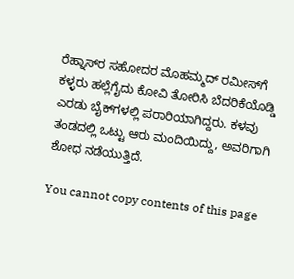ರೆಹ್ನಾಸ್‌ರ ಸಹೋದರ ಮೊಹಮ್ಮದ್ ರಮೀಸ್‌ಗೆ ಕಳ್ಳರು ಹಲ್ಲೆಗೈದು ಕೋವಿ ತೋರಿಸಿ ಬೆದರಿಕೆಯೊಡ್ಡಿ ಎರಡು ಬೈಕ್‌ಗಳಲ್ಲಿ ಪರಾರಿಯಾಗಿದ್ದರು. ಕಳವು ತಂಡದಲ್ಲಿ ಒಟ್ಟು ಆರು ಮಂದಿಯಿದ್ದು, ಅವರಿಗಾಗಿ ಶೋಧ ನಡೆಯುತ್ತಿದೆ.

You cannot copy contents of this page